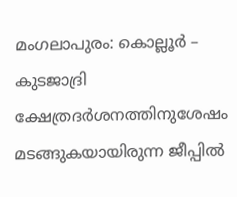മംഗലാപുരം: കൊല്ലൂർ – കുടജാദ്രി ക്ഷേത്രദർശനത്തിനുശേഷം മടങ്ങുകയായിരുന്ന ജീപ്പിൽ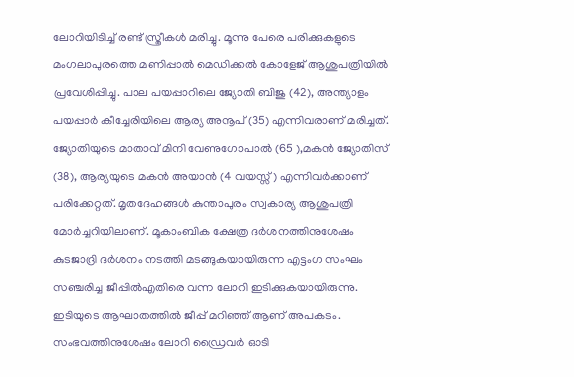ലോറിയിടിച്ച് രണ്ട് സ്ത്രീകൾ മരിച്ചു. മൂന്നു പേരെ പരിക്കുകളുടെ മംഗലാപുരത്തെ മണിപ്പാൽ മെഡിക്കൽ കോളേജ് ആശുപത്രിയിൽ പ്രവേശിപ്പിച്ചു. പാല പയപ്പാറിലെ ജ്യോതി ബിജു (42), അന്ത്യാളം പയപ്പാർ കീച്ചേരിയിലെ ആര്യ അനൂപ് (35) എന്നിവരാണ് മരിച്ചത്. ജ്യോതിയുടെ മാതാവ് മിനി വേണുഗോപാൽ (65 ),മകൻ ജ്യോതിസ് (38), ആര്യയുടെ മകൻ അയാൻ (4 വയസ്സ്) എന്നിവർക്കാണ് പരിക്കേറ്റത്. മൃതദേഹങ്ങൾ കുന്താപുരം സ്വകാര്യ ആശുപത്രി മോർച്ചറിയിലാണ്. മൂകാംബിക ക്ഷേത്ര ദർശനത്തിനുശേഷം കുടജാദ്രി ദർശനം നടത്തി മടങ്ങുകയായിരുന്ന എട്ടംഗ സംഘം സഞ്ചരിച്ച ജീപ്പിൽഎതിരെ വന്ന ലോറി ഇടിക്കുകയായിരുന്നു. ഇടിയുടെ ആഘാതത്തിൽ ജീപ്പ് മറിഞ്ഞ് ആണ് അപകടം. സംഭവത്തിനുശേഷം ലോറി ഡ്രൈവർ ഓടി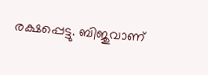രക്ഷപ്പെട്ടു. ബിജുവാണ്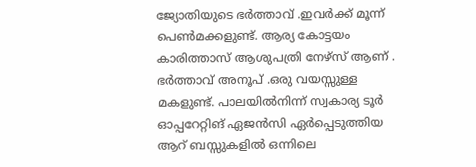ജ്യോതിയുടെ ഭർത്താവ് .ഇവർക്ക് മൂന്ന് പെൺമക്കളുണ്ട്. ആര്യ കോട്ടയം കാരിത്താസ് ആശുപത്രി നേഴ്സ് ആണ് . ഭർത്താവ് അനൂപ് .ഒരു വയസ്സുള്ള മകളുണ്ട്. പാലയിൽനിന്ന് സ്വകാര്യ ടൂർ ഓപ്പറേറ്റിങ് ഏജൻസി ഏർപ്പെടുത്തിയ ആറ് ബസ്സുകളിൽ ഒന്നിലെ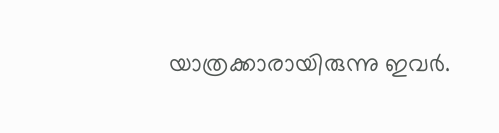യാത്രക്കാരായിരുന്നു ഇവർ.